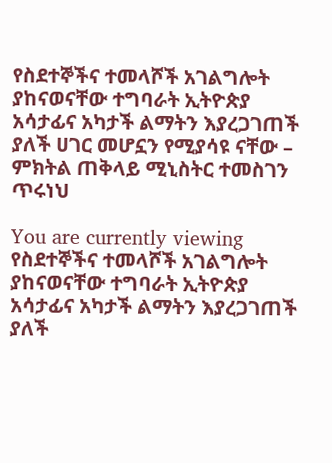የስደተኞችና ተመላሾች አገልግሎት ያከናወናቸው ተግባራት ኢትዮጵያ አሳታፊና አካታች ልማትን እያረጋገጠች ያለች ሀገር መሆኗን የሚያሳዩ ናቸው – ምክትል ጠቅላይ ሚኒስትር ተመስገን ጥሩነህ

You are currently viewing የስደተኞችና ተመላሾች አገልግሎት ያከናወናቸው ተግባራት ኢትዮጵያ አሳታፊና አካታች ልማትን እያረጋገጠች ያለች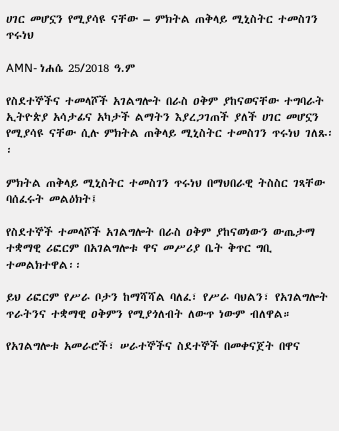ሀገር መሆኗን የሚያሳዩ ናቸው – ምክትል ጠቅላይ ሚኒስትር ተመስገን ጥሩነህ

AMN- ነሐሴ 25/2018 ዓ.ም

የስደተኞችና ተመላሾች አገልግሎት በራስ ዐቅም ያከናወናቸው ተግባራት ኢትዮጵያ አሳታፊና አካታች ልማትን እያረጋገጠች ያለች ሀገር መሆኗን የሚያሳዩ ናቸው ሲሉ ምክትል ጠቅላይ ሚኒስትር ተመስገን ጥሩነህ ገለጹ፡፡

ምክትል ጠቅላይ ሚኒስትር ተመስገን ጥሩነህ በማህበራዊ ትስስር ገጻቸው ባሰፈሩት መልዕክት፤

የስደተኞች ተመላሾች አገልግሎት በራስ ዐቅም ያከናወነውን ውጤታማ ተቋማዊ ሪፎርም በአገልግሎቱ ዋና መሥሪያ ቤት ቅጥር ግቢ ተመልክተዋል፡፡

ይህ ሪፎርም የሥራ ቦታን ከማሻሻል ባለፈ፣ የሥራ ባህልን፣ የአገልግሎት ጥራትንና ተቋማዊ ዐቅምን የሚያጎለብት ለውጥ ነውም ብለዋል።

የአገልግሎቱ አመራሮች፣ ሠራተኞችና ስደተኞች በመቀናጀት በዋና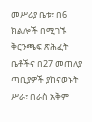መሥሪያ ቤቱ፣ በ6 ክልሎች በሚገኙ ቅርንጫፍ ጽሕፈት ቤቶችና በ27 መጠለያ ጣቢያዎች ያከናወኑት ሥራ፣ በራስ አቅም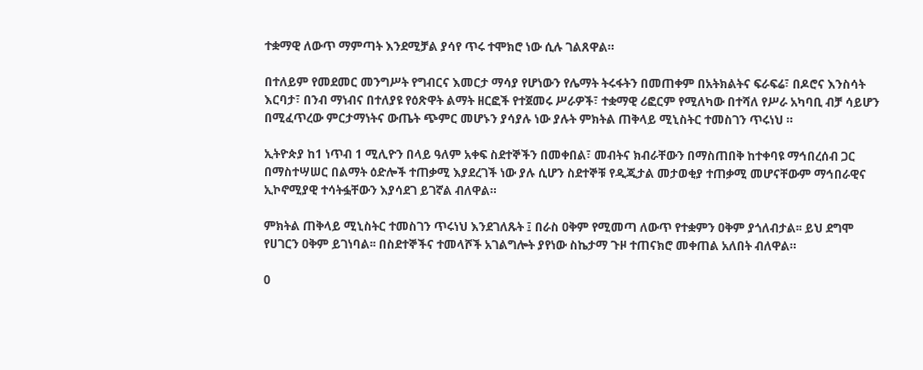ተቋማዊ ለውጥ ማምጣት እንደሚቻል ያሳየ ጥሩ ተሞክሮ ነው ሲሉ ገልጸዋል።

በተለይም የመደመር መንግሥት የግብርና እመርታ ማሳያ የሆነውን የሌማት ትሩፋትን በመጠቀም በአትክልትና ፍራፍሬ፣ በዶሮና እንስሳት እርባታ፣ በንብ ማነብና በተለያዩ የዕጽዋት ልማት ዘርፎች የተጀመሩ ሥራዎች፣ ተቋማዊ ሪፎርም የሚለካው በተሻለ የሥራ አካባቢ ብቻ ሳይሆን በሚፈጥረው ምርታማነትና ውጤት ጭምር መሆኑን ያሳያሉ ነው ያሉት ምክትል ጠቅላይ ሚኒስትር ተመስገን ጥሩነህ ።

ኢትዮጵያ ከ1 ነጥብ 1 ሚሊዮን በላይ ዓለም አቀፍ ስደተኞችን በመቀበል፣ መብትና ክብራቸውን በማስጠበቅ ከተቀባዩ ማኅበረሰብ ጋር በማስተሣሠር በልማት ዕድሎች ተጠቃሚ እያደረገች ነው ያሉ ሲሆን ስደተኞቹ የዲጂታል መታወቂያ ተጠቃሚ መሆናቸውም ማኅበራዊና ኢኮኖሚያዊ ተሳትፏቸውን እያሳደገ ይገኛል ብለዋል።

ምክትል ጠቅላይ ሚኒስትር ተመስገን ጥሩነህ እንደገለጹት ፤ በራስ ዐቅም የሚመጣ ለውጥ የተቋምን ዐቅም ያጎለብታል፡፡ ይህ ደግሞ የሀገርን ዐቅም ይገነባል፡፡ በስደተኞችና ተመላሾች አገልግሎት ያየነው ስኬታማ ጉዞ ተጠናክሮ መቀጠል አለበት ብለዋል።

0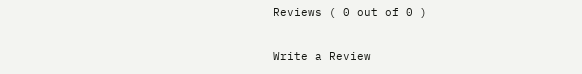Reviews ( 0 out of 0 )

Write a Review